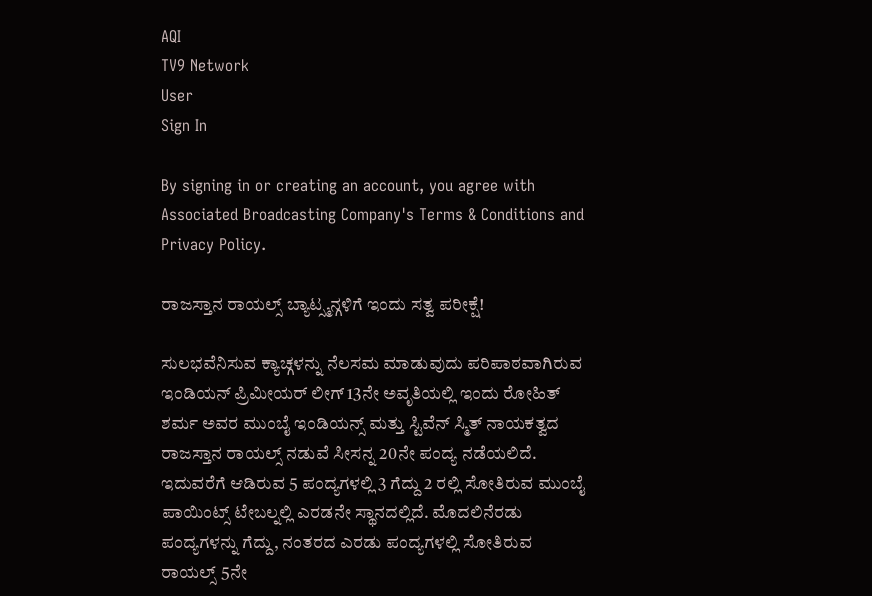AQI
TV9 Network
User
Sign In

By signing in or creating an account, you agree with Associated Broadcasting Company's Terms & Conditions and Privacy Policy.

ರಾಜಸ್ತಾನ ರಾಯಲ್ಸ್ ಬ್ಯಾಟ್ಸ್ಮನ್ಗಳಿಗೆ ಇಂದು ಸತ್ವ ಪರೀಕ್ಷೆ!

ಸುಲಭವೆನಿಸುವ ಕ್ಯಾಚ್ಗಳನ್ನು ನೆಲಸಮ ಮಾಡುವುದು ಪರಿಪಾಠವಾಗಿರುವ ಇಂಡಿಯನ್ ಪ್ರಿಮೀಯರ್ ಲೀಗ್ 13ನೇ ಅವೃತಿಯಲ್ಲಿ ಇಂದು ರೋಹಿತ್ ಶರ್ಮ ಅವರ ಮುಂಬೈ ಇಂಡಿಯನ್ಸ್ ಮತ್ತು ಸ್ಟಿವೆನ್ ಸ್ಮಿತ್ ನಾಯಕತ್ವದ ರಾಜಸ್ತಾನ ರಾಯಲ್ಸ್ ನಡುವೆ ಸೀಸನ್ನ 20ನೇ ಪಂದ್ಯ ನಡೆಯಲಿದೆ. ಇದುವರೆಗೆ ಆಡಿರುವ 5 ಪಂದ್ಯಗಳಲ್ಲಿ 3 ಗೆದ್ದು 2 ರಲ್ಲಿ ಸೋತಿರುವ ಮುಂಬೈ ಪಾಯಿಂಟ್ಸ್ ಟೇಬಲ್ನಲ್ಲಿ ಎರಡನೇ ಸ್ಥಾನದಲ್ಲಿದೆ. ಮೊದಲಿನೆರಡು ಪಂದ್ಯಗಳನ್ನು ಗೆದ್ದು, ನಂತರದ ಎರಡು ಪಂದ್ಯಗಳಲ್ಲಿ ಸೋತಿರುವ ರಾಯಲ್ಸ್ 5ನೇ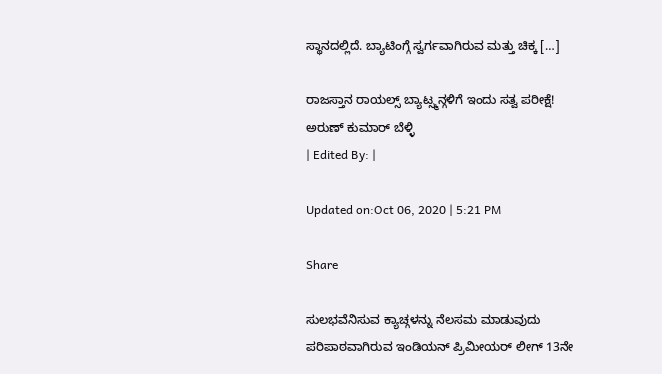ಸ್ಥಾನದಲ್ಲಿದೆ. ಬ್ಯಾಟಿಂಗ್ಗೆ ಸ್ವರ್ಗವಾಗಿರುವ ಮತ್ತು ಚಿಕ್ಕ […]

ರಾಜಸ್ತಾನ ರಾಯಲ್ಸ್ ಬ್ಯಾಟ್ಸ್ಮನ್ಗಳಿಗೆ ಇಂದು ಸತ್ವ ಪರೀಕ್ಷೆ!
ಅರುಣ್ ಕುಮಾರ್ ಬೆಳ್ಳಿ
| Edited By: |

Updated on:Oct 06, 2020 | 5:21 PM

Share

ಸುಲಭವೆನಿಸುವ ಕ್ಯಾಚ್ಗಳನ್ನು ನೆಲಸಮ ಮಾಡುವುದು ಪರಿಪಾಠವಾಗಿರುವ ಇಂಡಿಯನ್ ಪ್ರಿಮೀಯರ್ ಲೀಗ್ 13ನೇ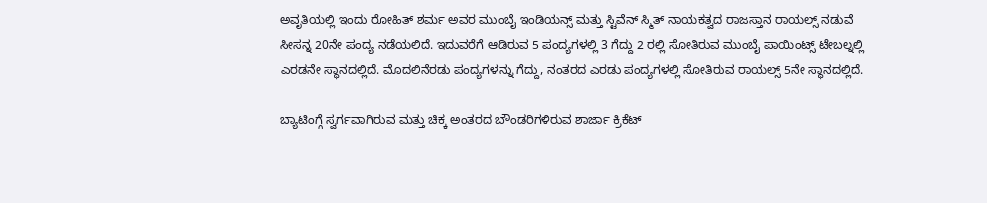ಅವೃತಿಯಲ್ಲಿ ಇಂದು ರೋಹಿತ್ ಶರ್ಮ ಅವರ ಮುಂಬೈ ಇಂಡಿಯನ್ಸ್ ಮತ್ತು ಸ್ಟಿವೆನ್ ಸ್ಮಿತ್ ನಾಯಕತ್ವದ ರಾಜಸ್ತಾನ ರಾಯಲ್ಸ್ ನಡುವೆ ಸೀಸನ್ನ 20ನೇ ಪಂದ್ಯ ನಡೆಯಲಿದೆ. ಇದುವರೆಗೆ ಆಡಿರುವ 5 ಪಂದ್ಯಗಳಲ್ಲಿ 3 ಗೆದ್ದು 2 ರಲ್ಲಿ ಸೋತಿರುವ ಮುಂಬೈ ಪಾಯಿಂಟ್ಸ್ ಟೇಬಲ್ನಲ್ಲಿ ಎರಡನೇ ಸ್ಥಾನದಲ್ಲಿದೆ. ಮೊದಲಿನೆರಡು ಪಂದ್ಯಗಳನ್ನು ಗೆದ್ದು, ನಂತರದ ಎರಡು ಪಂದ್ಯಗಳಲ್ಲಿ ಸೋತಿರುವ ರಾಯಲ್ಸ್ 5ನೇ ಸ್ಥಾನದಲ್ಲಿದೆ.

ಬ್ಯಾಟಿಂಗ್ಗೆ ಸ್ವರ್ಗವಾಗಿರುವ ಮತ್ತು ಚಿಕ್ಕ ಅಂತರದ ಬೌಂಡರಿಗಳಿರುವ ಶಾರ್ಜಾ ಕ್ರಿಕೆಟ್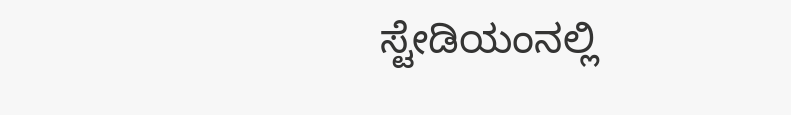ಸ್ಟೇಡಿಯಂನಲ್ಲಿ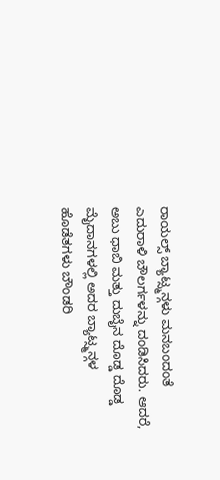ರಾಯಲ್ಸ್ ಬ್ಯಾಟ್ಸ್ಮನ್ಗಳು ಮನಬಂದಂತೆ ಎದುರಾಳಿ ಬೌಲರ್ಗಳನ್ನು ದಂಡಿಸಿದರು. ಆದರೆ, ಅಬು ಧಾಬಿ ಮತ್ತು ದುಬೈನ ದೊಡ್ಡ ದೊಡ್ಡ ಮೈದಾನಗಳಲ್ಲಿ ಅದರ ಬ್ಯಾಟ್ಸ್ಮನ್ಗಳ ಹೊಡೆತಗಳು ಬೌಂಡರಿ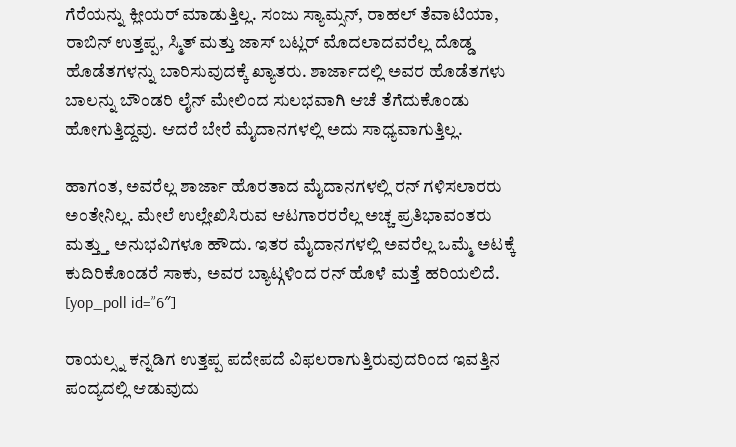ಗೆರೆಯನ್ನು ಕ್ಲೀಯರ್ ಮಾಡುತ್ತಿಲ್ಲ. ಸಂಜು ಸ್ಯಾಮ್ಸನ್, ರಾಹಲ್ ತೆವಾಟಿಯಾ, ರಾಬಿನ್ ಉತ್ತಪ್ಪ, ಸ್ಮಿತ್ ಮತ್ತು ಜಾಸ್ ಬಟ್ಲರ್ ಮೊದಲಾದವರೆಲ್ಲ ದೊಡ್ಡ ಹೊಡೆತಗಳನ್ನು ಬಾರಿಸುವುದಕ್ಕೆ ಖ್ಯಾತರು. ಶಾರ್ಜಾದಲ್ಲಿ ಅವರ ಹೊಡೆತಗಳು ಬಾಲನ್ನು ಬೌಂಡರಿ ಲೈನ್ ಮೇಲಿಂದ ಸುಲಭವಾಗಿ ಆಚೆ ತೆಗೆದುಕೊಂಡು ಹೋಗುತ್ತಿದ್ದವು. ಆದರೆ ಬೇರೆ ಮೈದಾನಗಳಲ್ಲಿ ಅದು ಸಾಧ್ಯವಾಗುತ್ತಿಲ್ಲ.

ಹಾಗಂತ, ಅವರೆಲ್ಲ ಶಾರ್ಜಾ ಹೊರತಾದ ಮೈದಾನಗಳಲ್ಲಿ ರನ್ ಗಳಿಸಲಾರರು ಅಂತೇನಿಲ್ಲ. ಮೇಲೆ ಉಲ್ಲೇಖಿಸಿರುವ ಆಟಗಾರರರೆಲ್ಲ ಅಚ್ಚ ಪ್ರತಿಭಾವಂತರು ಮತ್ತ್ತು ಅನುಭವಿಗಳೂ ಹೌದು. ಇತರ ಮೈದಾನಗಳಲ್ಲಿ ಅವರೆಲ್ಲ ಒಮ್ಮೆ ಅಟಕ್ಕೆ ಕುದಿರಿಕೊಂಡರೆ ಸಾಕು, ಅವರ ಬ್ಯಾಟ್ಗಳಿಂದ ರನ್ ಹೊಳೆ ಮತ್ತೆ ಹರಿಯಲಿದೆ. [yop_poll id=”6″]

ರಾಯಲ್ಸ್ನ ಕನ್ನಡಿಗ ಉತ್ತಪ್ಪ ಪದೇಪದೆ ವಿಫಲರಾಗುತ್ತಿರುವುದರಿಂದ ಇವತ್ತಿನ ಪಂದ್ಯದಲ್ಲಿ ಆಡುವುದು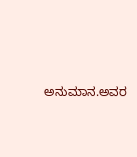ಅನುಮಾನ.ಅವರ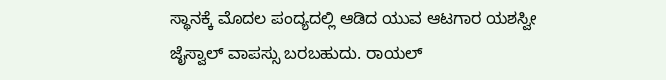ಸ್ಥಾನಕ್ಕೆ ಮೊದಲ ಪಂದ್ಯದಲ್ಲಿ ಆಡಿದ ಯುವ ಆಟಗಾರ ಯಶಸ್ವೀ ಜೈಸ್ವಾಲ್ ವಾಪಸ್ಸು ಬರಬಹುದು. ರಾಯಲ್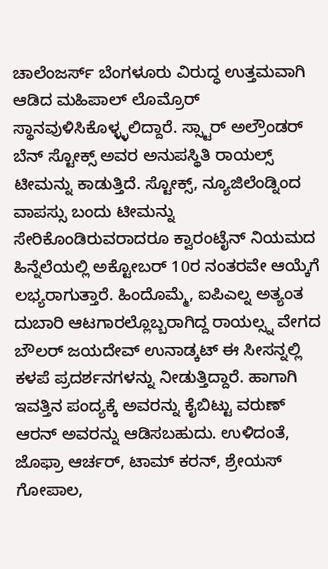ಚಾಲೆಂಜರ್ಸ್ ಬೆಂಗಳೂರು ವಿರುದ್ಧ ಉತ್ತಮವಾಗಿ ಆಡಿದ ಮಹಿಪಾಲ್ ಲೊಮ್ರೊರ್ ಸ್ಥಾನವುಳಿಸಿಕೊಳ್ಳ್ಳಲಿದ್ದಾರೆ. ಸ್ಸ್ಟಾರ್ ಅಲ್ರೌಂಡರ್ ಬೆನ್ ಸ್ಟೋಕ್ಸ್ ಅವರ ಅನುಪಸ್ಥಿತಿ ರಾಯಲ್ಸ್ ಟೀಮನ್ನು ಕಾಡುತ್ತಿದೆ. ಸ್ಟೋಕ್ಸ್, ನ್ಯೂಜಿಲೆಂಡ್ನಿಂದ ವಾಪಸ್ಸು ಬಂದು ಟೀಮನ್ನು ಸೇರಿಕೊಂಡಿರುವರಾದರೂ ಕ್ವಾರಂಟೈನ್ ನಿಯಮದ ಹಿನ್ನೆಲೆಯಲ್ಲಿ ಅಕ್ಟೋಬರ್ 10ರ ನಂತರವೇ ಆಯ್ಕೆಗೆ ಲಭ್ಯರಾಗುತ್ತಾರೆ. ಹಿಂದೊಮ್ಮೆ, ಐಪಿಎಲ್ನ ಅತ್ಯಂತ ದುಬಾರಿ ಆಟಗಾರಲ್ಲೊಬ್ಬರಾಗಿದ್ದ ರಾಯಲ್ಸ್ನ ವೇಗದ ಬೌಲರ್ ಜಯದೇವ್ ಉನಾಡ್ಕಟ್ ಈ ಸೀಸನ್ನಲ್ಲಿ ಕಳಪೆ ಪ್ರದರ್ಶನಗಳನ್ನು ನೀಡುತ್ತಿದ್ದಾರೆ. ಹಾಗಾಗಿ ಇವತ್ತಿನ ಪಂದ್ಯಕ್ಕೆ ಅವರನ್ನು ಕೈಬಿಟ್ಟು ವರುಣ್ ಆರನ್ ಅವರನ್ನು ಆಡಿಸಬಹುದು. ಉಳಿದಂತೆ, ಜೊಫ್ರಾ ಆರ್ಚರ್, ಟಾಮ್ ಕರನ್, ಶ್ರೇಯಸ್ ಗೋಪಾಲ,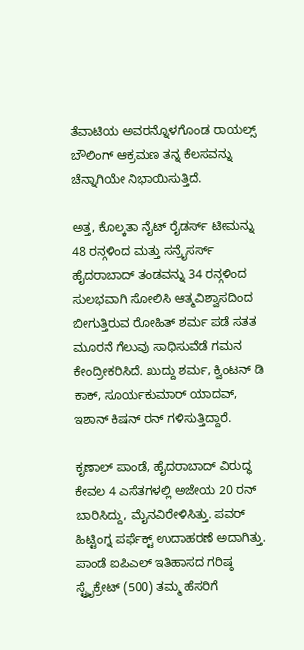ತೆವಾಟಿಯ ಅವರನ್ನೊಳಗೊಂಡ ರಾಯಲ್ಸ್ ಬೌಲಿಂಗ್ ಆಕ್ರಮಣ ತನ್ನ ಕೆಲಸವನ್ನು ಚೆನ್ನಾಗಿಯೇ ನಿಭಾಯಿಸುತ್ತಿದೆ.

ಅತ್ತ, ಕೊಲ್ಕತಾ ನೈಟ್ ರೈಡರ್ಸ್ ಟೀಮನ್ನು 48 ರನ್ಗಳಿಂದ ಮತ್ತು ಸನ್ರೈಸರ್ಸ್ ಹೈದರಾಬಾದ್ ತಂಡವನ್ನು 34 ರನ್ಗಳಿಂದ ಸುಲಭವಾಗಿ ಸೋಲಿಸಿ ಆತ್ಮವಿಶ್ವಾಸದಿಂದ ಬೀಗುತ್ತಿರುವ ರೋಹಿತ್ ಶರ್ಮ ಪಡೆ ಸತತ ಮೂರನೆ ಗೆಲುವು ಸಾಧಿಸುವೆಡೆ ಗಮನ ಕೇಂದ್ರೀಕರಿಸಿದೆ. ಖುದ್ದು ಶರ್ಮ, ಕ್ವಿಂಟನ್ ಡಿ ಕಾಕ್, ಸೂರ್ಯಕುಮಾರ್ ಯಾದವ್, ಇಶಾನ್ ಕಿಷನ್ ರನ್ ಗಳಿಸುತ್ತಿದ್ದಾರೆ.

ಕೃಣಾಲ್ ಪಾಂಡೆ, ಹೈದರಾಬಾದ್ ವಿರುದ್ಧ ಕೇವಲ 4 ಎಸೆತಗಳಲ್ಲಿ ಅಜೇಯ 20 ರನ್ ಬಾರಿಸಿದ್ದು, ಮೈನವಿರೇಳಿಸಿತ್ತು. ಪವರ್ ಹಿಟ್ಟಿಂಗ್ನ ಪರ್ಫೆಕ್ಟ್ ಉದಾಹರಣೆ ಅದಾಗಿತ್ತು. ಪಾಂಡೆ ಐಪಿಎಲ್ ಇತಿಹಾಸದ ಗರಿಷ್ಠ ಸ್ಟ್ರೈಕ್ರೇಟ್ (500) ತಮ್ಮ ಹೆಸರಿಗೆ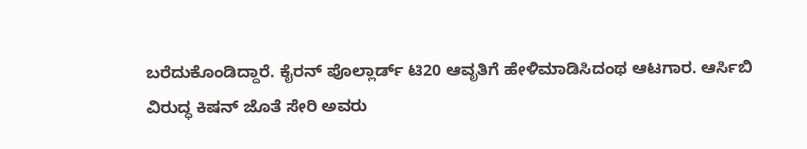ಬರೆದುಕೊಂಡಿದ್ದಾರೆ. ಕೈರನ್ ಪೊಲ್ಲಾರ್ಡ್ ಟಿ20 ಆವೃತಿಗೆ ಹೇಳಿಮಾಡಿಸಿದಂಥ ಆಟಗಾರ. ಆರ್ಸಿಬಿ ವಿರುದ್ಧ ಕಿಷನ್ ಜೊತೆ ಸೇರಿ ಅವರು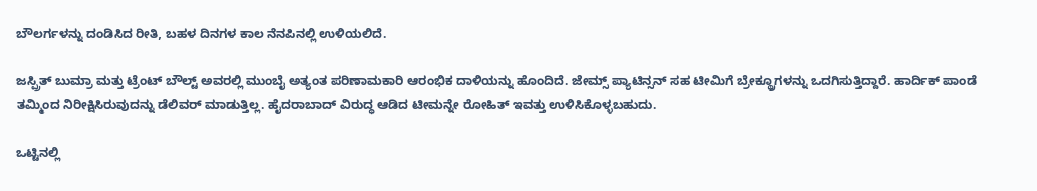ಬೌಲರ್ಗಳನ್ನು ದಂಡಿಸಿದ ರೀತಿ, ಬಹಳ ದಿನಗಳ ಕಾಲ ನೆನಪಿನಲ್ಲಿ ಉಳಿಯಲಿದೆ.

ಜಸ್ಪ್ರಿತ್ ಬುಮ್ರಾ ಮತ್ತು ಟ್ರೆಂಟ್ ಬೌಲ್ಟ್ ಅವರಲ್ಲಿ ಮುಂಬೈ ಅತ್ಯಂತ ಪರಿಣಾಮಕಾರಿ ಆರಂಭಿಕ ದಾಳಿಯನ್ನು ಹೊಂದಿದೆ. ಜೇಮ್ಸ್ ಪ್ಯಾಟಿನ್ಸನ್ ಸಹ ಟೀಮಿಗೆ ಬ್ರೇಕ್ಥ್ರೂಗಳನ್ನು ಒದಗಿಸುತ್ತಿದ್ದಾರೆ. ಹಾರ್ದಿಕ್ ಪಾಂಡೆ ತಮ್ಮಿಂದ ನಿರೀಕ್ಷಿಸಿರುವುದನ್ನು ಡೆಲಿವರ್ ಮಾಡುತ್ತಿಲ್ಲ. ಹೈದರಾಬಾದ್ ವಿರುದ್ಧ ಆಡಿದ ಟೀಮನ್ನೇ ರೋಹಿತ್ ಇವತ್ತು ಉಳಿಸಿಕೊಳ್ಳಬಹುದು.

ಒಟ್ಟಿನಲ್ಲಿ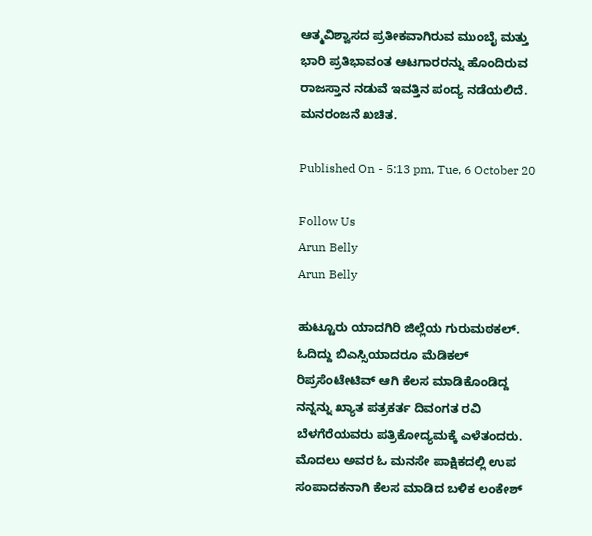ಆತ್ಮವಿಶ್ವಾಸದ ಪ್ರತೀಕವಾಗಿರುವ ಮುಂಬೈ ಮತ್ತು ಭಾರಿ ಪ್ರತಿಭಾವಂತ ಆಟಗಾರರನ್ನು ಹೊಂದಿರುವ ರಾಜಸ್ತಾನ ನಡುವೆ ಇವತ್ತಿನ ಪಂದ್ಯ ನಡೆಯಲಿದೆ. ಮನರಂಜನೆ ಖಚಿತ.

Published On - 5:13 pm, Tue, 6 October 20

Follow Us
Arun Belly
Arun Belly

ಹುಟ್ಟೂರು ಯಾದಗಿರಿ ಜಿಲ್ಲೆಯ ಗುರುಮಠಕಲ್. ಓದಿದ್ದು ಬಿಎಸ್ಸಿಯಾದರೂ ಮೆಡಿಕಲ್ ರಿಪ್ರಸೆಂಟೇಟಿವ್ ಆಗಿ ಕೆಲಸ ಮಾಡಿಕೊಂಡಿದ್ದ ನನ್ನನ್ನು ಖ್ಯಾತ ಪತ್ರಕರ್ತ ದಿವಂಗತ ರವಿ ಬೆಳಗೆರೆಯವರು ಪತ್ರಿಕೋದ್ಯಮಕ್ಕೆ ಎಳೆತಂದರು. ಮೊದಲು ಅವರ ಓ ಮನಸೇ ಪಾಕ್ಷಿಕದಲ್ಲಿ ಉಪ ಸಂಪಾದಕನಾಗಿ ಕೆಲಸ ಮಾಡಿದ ಬಳಿಕ ಲಂಕೇಶ್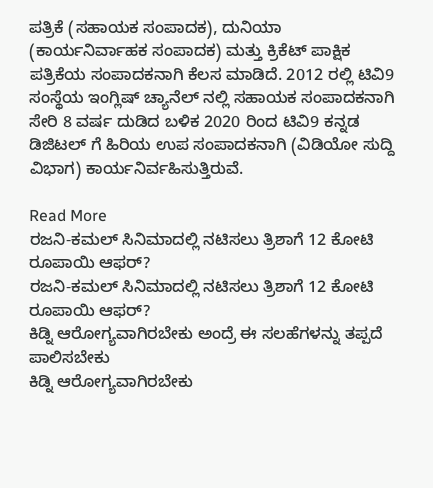ಪತ್ರಿಕೆ (ಸಹಾಯಕ ಸಂಪಾದಕ), ದುನಿಯಾ (ಕಾರ್ಯನಿರ್ವಾಹಕ ಸಂಪಾದಕ) ಮತ್ತು ಕ್ರಿಕೆಟ್ ಪಾಕ್ಷಿಕ ಪತ್ರಿಕೆಯ ಸಂಪಾದಕನಾಗಿ ಕೆಲಸ ಮಾಡಿದೆ. 2012 ರಲ್ಲಿ ಟಿವಿ9 ಸಂಸ್ಥೆಯ ಇಂಗ್ಲಿಷ್ ಚ್ಯಾನೆಲ್ ನಲ್ಲಿ ಸಹಾಯಕ ಸಂಪಾದಕನಾಗಿ ಸೇರಿ 8 ವರ್ಷ ದುಡಿದ ಬಳಿಕ 2020 ರಿಂದ ಟಿವಿ9 ಕನ್ನಡ ಡಿಜಿಟಲ್ ಗೆ ಹಿರಿಯ ಉಪ ಸಂಪಾದಕನಾಗಿ (ವಿಡಿಯೋ ಸುದ್ದಿ ವಿಭಾಗ) ಕಾರ್ಯನಿರ್ವಹಿಸುತ್ತಿರುವೆ.

Read More
ರಜನಿ-ಕಮಲ್ ಸಿನಿಮಾದಲ್ಲಿ ನಟಿಸಲು ತ್ರಿಶಾಗೆ 12 ಕೋಟಿ ರೂಪಾಯಿ ಆಫರ್?
ರಜನಿ-ಕಮಲ್ ಸಿನಿಮಾದಲ್ಲಿ ನಟಿಸಲು ತ್ರಿಶಾಗೆ 12 ಕೋಟಿ ರೂಪಾಯಿ ಆಫರ್?
ಕಿಡ್ನಿ ಆರೋಗ್ಯವಾಗಿರಬೇಕು ಅಂದ್ರೆ ಈ ಸಲಹೆಗಳನ್ನು ತಪ್ಪದೆ ಪಾಲಿಸಬೇಕು
ಕಿಡ್ನಿ ಆರೋಗ್ಯವಾಗಿರಬೇಕು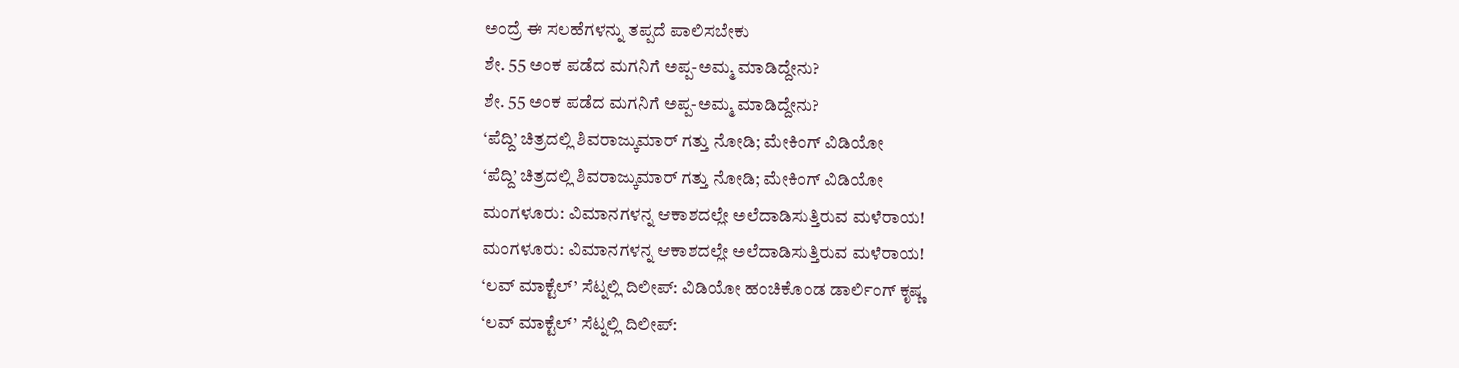ಅಂದ್ರೆ ಈ ಸಲಹೆಗಳನ್ನು ತಪ್ಪದೆ ಪಾಲಿಸಬೇಕು
ಶೇ. 55 ಅಂಕ ಪಡೆದ ಮಗನಿಗೆ ಅಪ್ಪ-ಅಮ್ಮ ಮಾಡಿದ್ದೇನು?
ಶೇ. 55 ಅಂಕ ಪಡೆದ ಮಗನಿಗೆ ಅಪ್ಪ-ಅಮ್ಮ ಮಾಡಿದ್ದೇನು?
‘ಪೆದ್ದಿ’ ಚಿತ್ರದಲ್ಲಿ ಶಿವರಾಜ್ಕುಮಾರ್ ಗತ್ತು ನೋಡಿ; ಮೇಕಿಂಗ್ ವಿಡಿಯೋ
‘ಪೆದ್ದಿ’ ಚಿತ್ರದಲ್ಲಿ ಶಿವರಾಜ್ಕುಮಾರ್ ಗತ್ತು ನೋಡಿ; ಮೇಕಿಂಗ್ ವಿಡಿಯೋ
ಮಂಗಳೂರು: ವಿಮಾನಗಳನ್ನ ಆಕಾಶದಲ್ಲೇ ಅಲೆದಾಡಿಸುತ್ತಿರುವ ಮಳೆರಾಯ!
ಮಂಗಳೂರು: ವಿಮಾನಗಳನ್ನ ಆಕಾಶದಲ್ಲೇ ಅಲೆದಾಡಿಸುತ್ತಿರುವ ಮಳೆರಾಯ!
‘ಲವ್ ಮಾಕ್ಟೆಲ್’ ಸೆಟ್ನಲ್ಲಿ ದಿಲೀಪ್: ವಿಡಿಯೋ ಹಂಚಿಕೊಂಡ ಡಾರ್ಲಿಂಗ್ ಕೃಷ್ಣ
‘ಲವ್ ಮಾಕ್ಟೆಲ್’ ಸೆಟ್ನಲ್ಲಿ ದಿಲೀಪ್: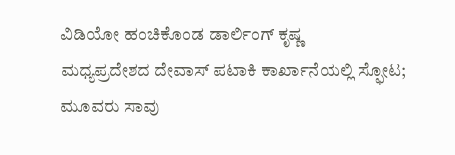ವಿಡಿಯೋ ಹಂಚಿಕೊಂಡ ಡಾರ್ಲಿಂಗ್ ಕೃಷ್ಣ
ಮಧ್ಯಪ್ರದೇಶದ ದೇವಾಸ್ ಪಟಾಕಿ ಕಾರ್ಖಾನೆಯಲ್ಲಿ ಸ್ಫೋಟ; ಮೂವರು ಸಾವು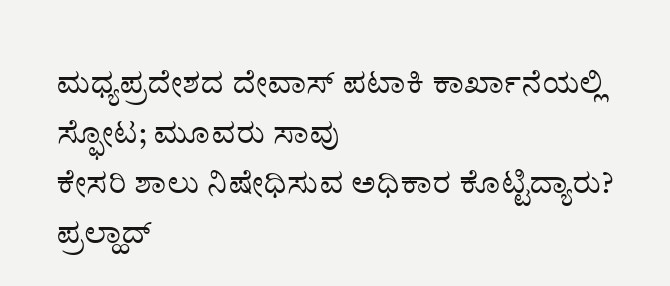ಮಧ್ಯಪ್ರದೇಶದ ದೇವಾಸ್ ಪಟಾಕಿ ಕಾರ್ಖಾನೆಯಲ್ಲಿ ಸ್ಫೋಟ; ಮೂವರು ಸಾವು
ಕೇಸರಿ ಶಾಲು ನಿಷೇಧಿಸುವ ಅಧಿಕಾರ ಕೊಟ್ಟಿದ್ಯಾರು? ಪ್ರಲ್ಹಾದ್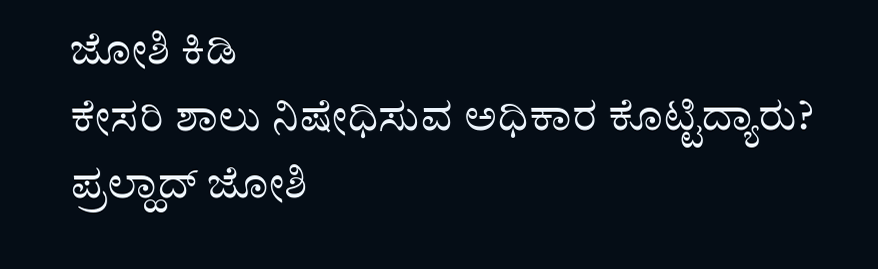ಜೋಶಿ ಕಿಡಿ
ಕೇಸರಿ ಶಾಲು ನಿಷೇಧಿಸುವ ಅಧಿಕಾರ ಕೊಟ್ಟಿದ್ಯಾರು? ಪ್ರಲ್ಹಾದ್ ಜೋಶಿ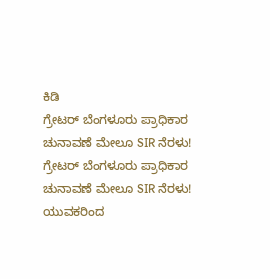ಕಿಡಿ
ಗ್ರೇಟರ್ ಬೆಂಗಳೂರು ಪ್ರಾಧಿಕಾರ ಚುನಾವಣೆ ಮೇಲೂ SIR ನೆರಳು!
ಗ್ರೇಟರ್ ಬೆಂಗಳೂರು ಪ್ರಾಧಿಕಾರ ಚುನಾವಣೆ ಮೇಲೂ SIR ನೆರಳು!
ಯುವಕರಿಂದ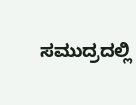ಸಮುದ್ರದಲ್ಲಿ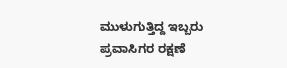ಮುಳುಗುತ್ತಿದ್ದ ಇಬ್ಬರು ಪ್ರವಾಸಿಗರ ರಕ್ಷಣೆ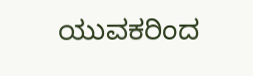ಯುವಕರಿಂದ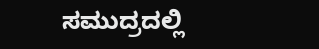ಸಮುದ್ರದಲ್ಲಿ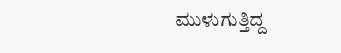ಮುಳುಗುತ್ತಿದ್ದ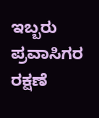ಇಬ್ಬರು ಪ್ರವಾಸಿಗರ ರಕ್ಷಣೆ